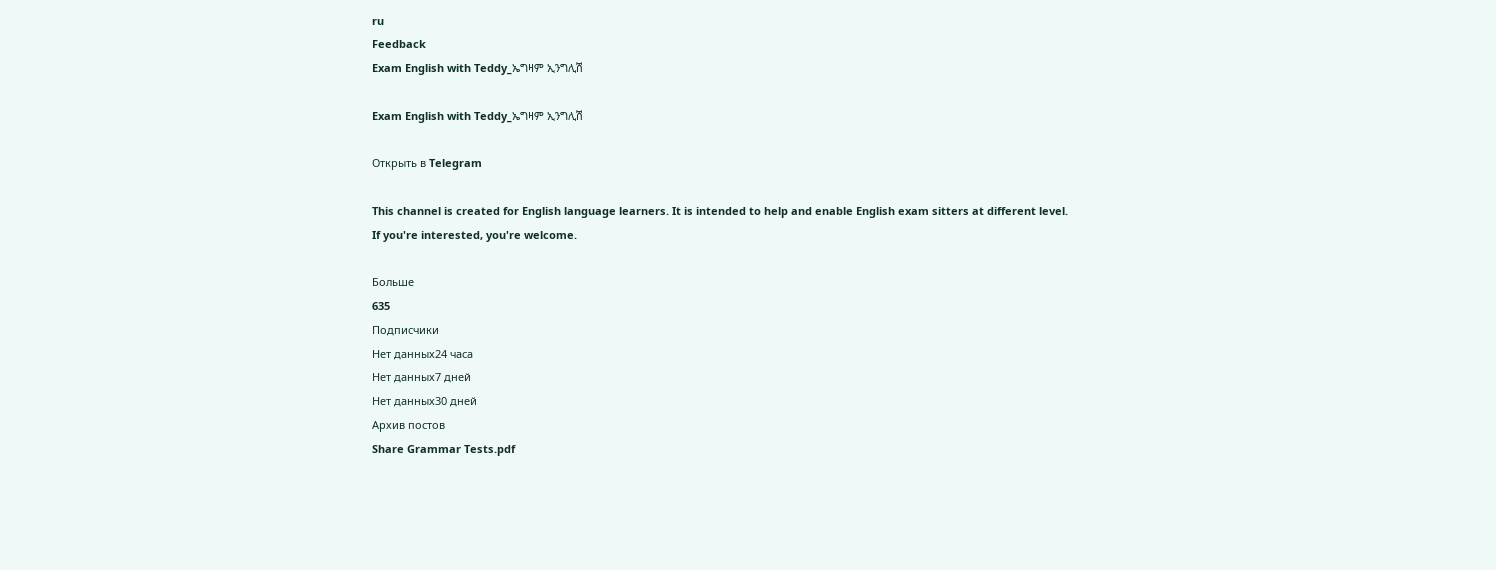ru
Feedback
Exam English with Teddy_ኤግዛም ኢንግሊሽ

Exam English with Teddy_ኤግዛም ኢንግሊሽ

Открыть в Telegram

This channel is created for English language learners. It is intended to help and enable English exam sitters at different level. If you're interested, you're welcome.

Больше
635
Подписчики
Нет данных24 часа
Нет данных7 дней
Нет данных30 дней
Архив постов
Share Grammar Tests.pdf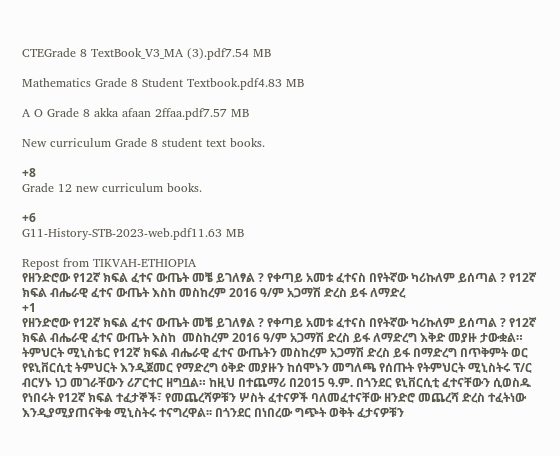CTEGrade 8 TextBook_V3_MA (3).pdf7.54 MB

Mathematics Grade 8 Student Textbook.pdf4.83 MB

A O Grade 8 akka afaan 2ffaa.pdf7.57 MB

New curriculum Grade 8 student text books.

+8
Grade 12 new curriculum books.

+6
G11-History-STB-2023-web.pdf11.63 MB

Repost from TIKVAH-ETHIOPIA
የዘንድሮው የ12ኛ ክፍል ፈተና ውጤት መቼ ይገለፃል ? የቀጣይ አመቱ ፈተናስ በየትኛው ካሪኩለም ይሰጣል ? የ12ኛ ክፍል ብሔራዊ ፈተና ውጤት እስከ መስከረም 2016 ዓ/ም አጋማሽ ድረስ ይፋ ለማድረ
+1
የዘንድሮው የ12ኛ ክፍል ፈተና ውጤት መቼ ይገለፃል ? የቀጣይ አመቱ ፈተናስ በየትኛው ካሪኩለም ይሰጣል ? የ12ኛ ክፍል ብሔራዊ ፈተና ውጤት እስከ  መስከረም 2016 ዓ/ም አጋማሽ ድረስ ይፋ ለማድረግ እቅድ መያዙ ታውቋል። ትምህርት ሚኒስቴር የ12ኛ ክፍል ብሔራዊ ፈተና ውጤትን መስከረም አጋማሽ ድረስ ይፋ በማድረግ በጥቅምት ወር የዩኒቨርሲቲ ትምህርት እንዲጀመር የማድረግ ዕቅድ መያዙን ከሰሞኑን መግለጫ የሰጡት የትምህርት ሚኒስትሩ ፕ/ር ብርሃኑ ነጋ መገራቸውን ሪፖርተር ዘግቧል። ከዚህ በተጨማሪ በ2015 ዓ.ም. በጎንደር ዩኒቨርሲቲ ፈተናቸውን ሲወስዱ የነበሩት የ12ኛ ክፍል ተፈታኞች፣ የመጨረሻዎቹን ሦስት ፈተናዎች ባለመፈተናቸው ዘንድሮ መጨረሻ ድረስ ተፈትነው እንዲያሚያጠናቅቁ ሚኒስትሩ ተናግረዋል፡፡ በጎንደር በነበረው ግጭት ወቅት ፈታናዎቹን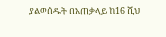ያልወሰዱት በአጠቃላይ ከ16 ሺህ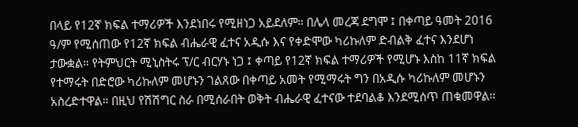በላይ የ12ኛ ክፍል ተማሪዎች እንደነበሩ የሚዘነጋ አይደለም። በሌላ መረጃ ደግሞ ፤ በቀጣይ ዓመት 2016 ዓ/ም የሚሰጠው የ12ኛ ክፍል ብሔራዊ ፈተና አዲሱ እና የቀድሞው ካሪኩለም ድብልቅ ፈተና እንደሆነ ታውቋል። የትምህርት ሚኒስትሩ ፕ/ር ብርሃኑ ነጋ ፤ ቀጣይ የ12ኛ ክፍል ተማሪዎች የሚሆኑ እስከ 11ኛ ክፍል የተማሩት በድሮው ካሪኩለም መሆኑን ገልጸው በቀጣይ አመት የሚማሩት ግን በአዲሱ ካሪኩለም መሆኑን አስረድተዋል። በዚህ የሽሽግር ስራ በሚሰራበት ወቅት ብሔራዊ ፈተናው ተደባልቆ እንደሚሰጥ ጠቁመዋል።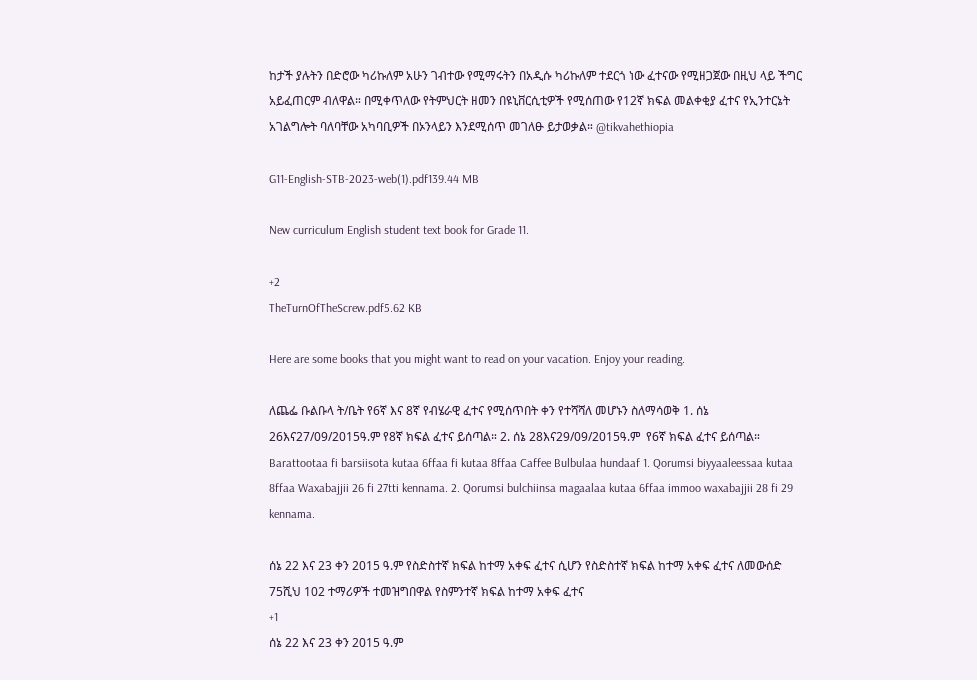ከታች ያሉትን በድሮው ካሪኩለም አሁን ገብተው የሚማሩትን በአዲሱ ካሪኩለም ተደርጎ ነው ፈተናው የሚዘጋጀው በዚህ ላይ ችግር አይፈጠርም ብለዋል። በሚቀጥለው የትምህርት ዘመን በዩኒቨርሲቲዎች የሚሰጠው የ12ኛ ክፍል መልቀቂያ ፈተና የኢንተርኔት አገልግሎት ባለባቸው አካባቢዎች በኦንላይን እንደሚሰጥ መገለፁ ይታወቃል። @tikvahethiopia

G11-English-STB-2023-web(1).pdf139.44 MB

New curriculum English student text book for Grade 11.

+2
TheTurnOfTheScrew.pdf5.62 KB

Here are some books that you might want to read on your vacation. Enjoy your reading.

ለጨፌ ቡልቡላ ት/ቤት የ6ኛ እና 8ኛ የብሄራዊ ፈተና የሚሰጥበት ቀን የተሻሻለ መሆኑን ስለማሳወቅ 1. ሰኔ 26እና27/09/2015ዓ.ም የ8ኛ ክፍል ፈተና ይሰጣል። 2. ሰኔ 28እና29/09/2015ዓ.ም  የ6ኛ ክፍል ፈተና ይሰጣል። Barattootaa fi barsiisota kutaa 6ffaa fi kutaa 8ffaa Caffee Bulbulaa hundaaf 1. Qorumsi biyyaaleessaa kutaa 8ffaa Waxabajjii 26 fi 27tti kennama. 2. Qorumsi bulchiinsa magaalaa kutaa 6ffaa immoo waxabajjii 28 fi 29 kennama.

ሰኔ 22 እና 23 ቀን 2015 ዓ.ም የስድስተኛ ክፍል ከተማ አቀፍ ፈተና ሲሆን የስድስተኛ ክፍል ከተማ አቀፍ ፈተና ለመውሰድ 75ሺህ 102 ተማሪዎች ተመዝግበዋል የስምንተኛ ክፍል ከተማ አቀፍ ፈተና
+1
ሰኔ 22 እና 23 ቀን 2015 ዓ.ም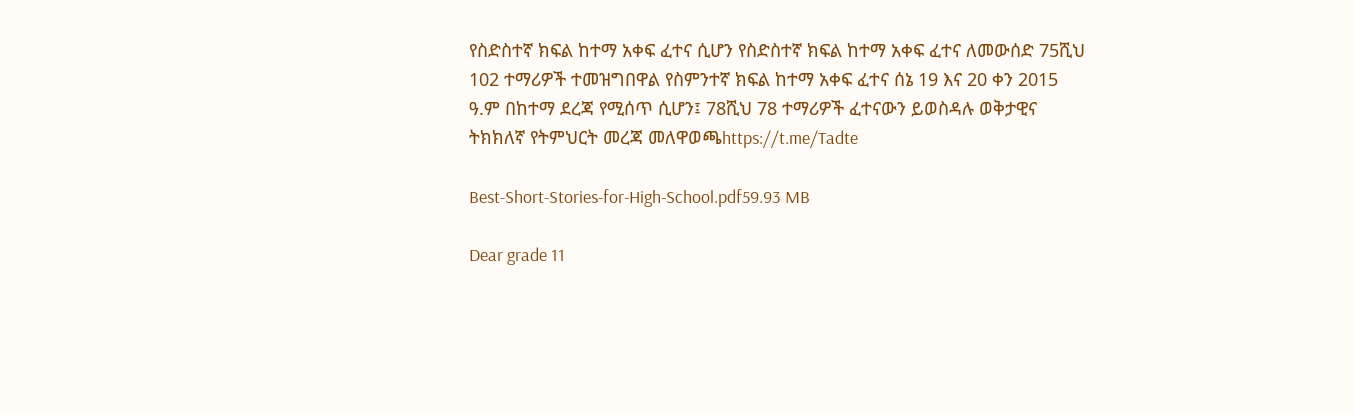የስድስተኛ ክፍል ከተማ አቀፍ ፈተና ሲሆን የስድስተኛ ክፍል ከተማ አቀፍ ፈተና ለመውሰድ 75ሺህ 102 ተማሪዎች ተመዝግበዋል የስምንተኛ ክፍል ከተማ አቀፍ ፈተና ሰኔ 19 እና 20 ቀን 2015 ዓ.ም በከተማ ደረጃ የሚሰጥ ሲሆን፤ 78ሺህ 78 ተማሪዎች ፈተናውን ይወስዳሉ ወቅታዊና ትክክለኛ የትምህርት መረጃ መለዋወጫhttps://t.me/Tadte

Best-Short-Stories-for-High-School.pdf59.93 MB

Dear grade 11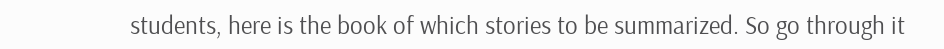students, here is the book of which stories to be summarized. So go through it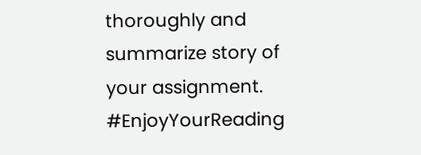thoroughly and summarize story of your assignment. #EnjoyYourReading